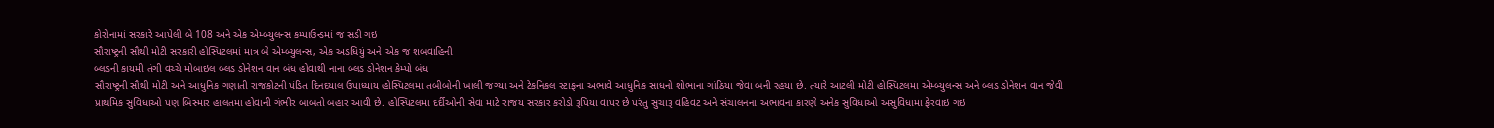કોરોનામાં સરકારે આપેલી બે 108 અને એક એમ્બ્યુલન્સ કમ્પાઉન્ડમાં જ સડી ગઇ
સૌરાષ્ટ્રની સૌથી મોટી સરકારી હોસ્પિટલમાં માત્ર બે એમ્બ્યુલન્સ, એક અડધિયું અને એક જ શબવાહિની
બ્લડની કાયમી તંગી વચ્ચે મોબાઇલ બ્લડ ડોનેશન વાન બંધ હોવાથી નાના બ્લડ ડોનેશન કેમ્પો બંધ
સૌરાષ્ટ્રની સૌથી મોટી અને આધુનિક ગણાતી રાજકોટની પંડિત દિનદયાલ ઉપાધ્યાય હોસ્પિટલમા તબીબોની ખાલી જગ્યા અને ટેકનિકલ સ્ટાફના અભાવે આધુનિક સાધનો શોભાના ગાંઠિયા જેવા બની રહયા છે. ત્યારે આટલી મોટી હોસ્પિટલમા એમ્બ્યુલન્સ અને બ્લડ ડોનેશન વાન જેવી પ્રાથમિક સુવિધાઓ પણ બિસ્માર હાલતમા હોવાની ગંભીર બાબતો બહાર આવી છે. હોસ્પિટલમા દર્દીઓની સેવા માટે રાજય સરકાર કરોડો રૂપિયા વાપર છે પરંતુ સુચારૂ વહિવટ અને સંચાલનના અભાવના કારણે અનેક સુવિધાઓ અસુવિધામા ફેરવાઇ ગઇ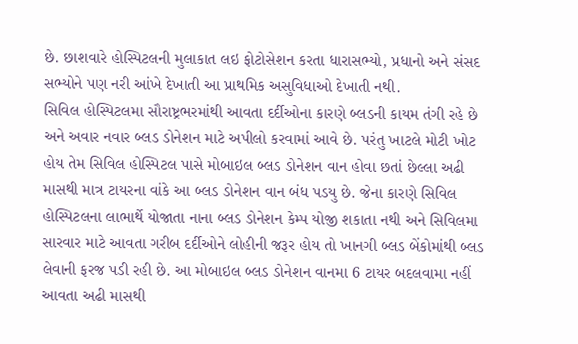છે. છાશવારે હોસ્પિટલની મુલાકાત લઇ ફોટોસેશન કરતા ધારાસભ્યો, પ્રધાનો અને સંસદ સભ્યોને પણ નરી આંખે દેખાતી આ પ્રાથમિક અસુવિધાઓ દેખાતી નથી.
સિવિલ હોસ્પિટલમા સૌરાષ્ટ્રભરમાંથી આવતા દર્દીઓના કારણે બ્લડની કાયમ તંગી રહે છે અને અવાર નવાર બ્લડ ડોનેશન માટે અપીલો કરવામાં આવે છે. પરંતુ ખાટલે મોટી ખોટ હોય તેમ સિવિલ હોસ્પિટલ પાસે મોબાઇલ બ્લડ ડોનેશન વાન હોવા છતાં છેલ્લા અઢી માસથી માત્ર ટાયરના વાંકે આ બ્લડ ડોનેશન વાન બંધ પડયુ છે. જેના કારણે સિવિલ હોસ્પિટલના લાભાર્થે યોજાતા નાના બ્લડ ડોનેશન કેમ્પ યોજી શકાતા નથી અને સિવિલમા સારવાર માટે આવતા ગરીબ દર્દીઓને લોહીની જરૂર હોય તો ખાનગી બ્લડ બેંકોમાંથી બ્લડ લેવાની ફરજ પડી રહી છે. આ મોબાઇલ બ્લડ ડોનેશન વાનમા 6 ટાયર બદલવામા નહીં આવતા અઢી માસથી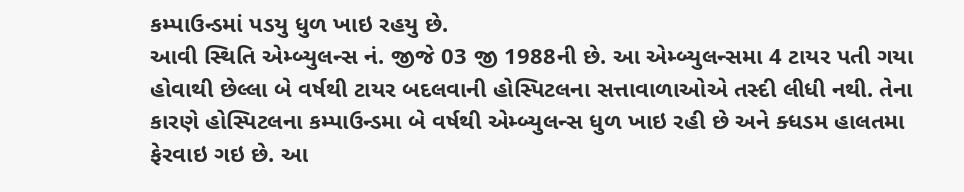કમ્પાઉન્ડમાં પડયુ ધુળ ખાઇ રહયુ છે.
આવી સ્થિતિ એમ્બ્યુલન્સ નં. જીજે 03 જી 1988ની છે. આ એમ્બ્યુલન્સમા 4 ટાયર પતી ગયા હોવાથી છેલ્લા બે વર્ષથી ટાયર બદલવાની હોસ્પિટલના સત્તાવાળાઓએ તસ્દી લીધી નથી. તેના કારણે હોસ્પિટલના કમ્પાઉન્ડમા બે વર્ષથી એમ્બ્યુલન્સ ધુળ ખાઇ રહી છે અને ક્ધડમ હાલતમા ફેરવાઇ ગઇ છે. આ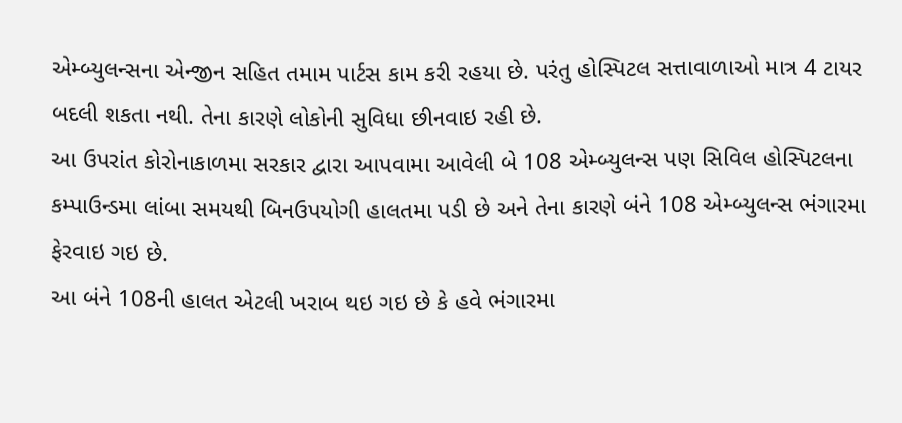એમ્બ્યુલન્સના એન્જીન સહિત તમામ પાર્ટસ કામ કરી રહયા છે. પરંતુ હોસ્પિટલ સત્તાવાળાઓ માત્ર 4 ટાયર બદલી શકતા નથી. તેના કારણે લોકોની સુવિધા છીનવાઇ રહી છે.
આ ઉપરાંત કોરોનાકાળમા સરકાર દ્વારા આપવામા આવેલી બે 108 એમ્બ્યુલન્સ પણ સિવિલ હોસ્પિટલના કમ્પાઉન્ડમા લાંબા સમયથી બિનઉપયોગી હાલતમા પડી છે અને તેના કારણે બંને 108 એમ્બ્યુલન્સ ભંગારમા ફેરવાઇ ગઇ છે.
આ બંને 108ની હાલત એટલી ખરાબ થઇ ગઇ છે કે હવે ભંગારમા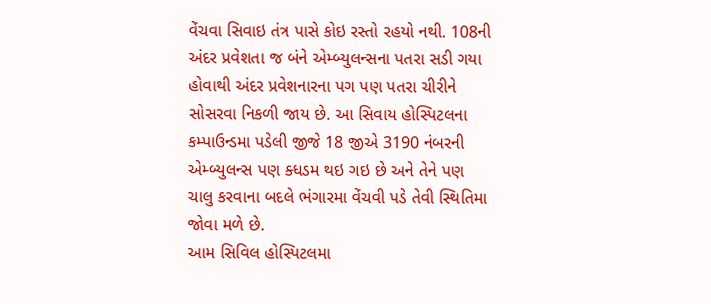વેંચવા સિવાઇ તંત્ર પાસે કોઇ રસ્તો રહયો નથી. 108ની અંદર પ્રવેશતા જ બંને એમ્બ્યુલન્સના પતરા સડી ગયા હોવાથી અંદર પ્રવેશનારના પગ પણ પતરા ચીરીને સોસરવા નિકળી જાય છે. આ સિવાય હોસ્પિટલના કમ્પાઉન્ડમા પડેલી જીજે 18 જીએ 3190 નંબરની એમ્બ્યુલન્સ પણ ક્ધડમ થઇ ગઇ છે અને તેને પણ ચાલુ કરવાના બદલે ભંગારમા વેંચવી પડે તેવી સ્થિતિમા જોવા મળે છે.
આમ સિવિલ હોસ્પિટલમા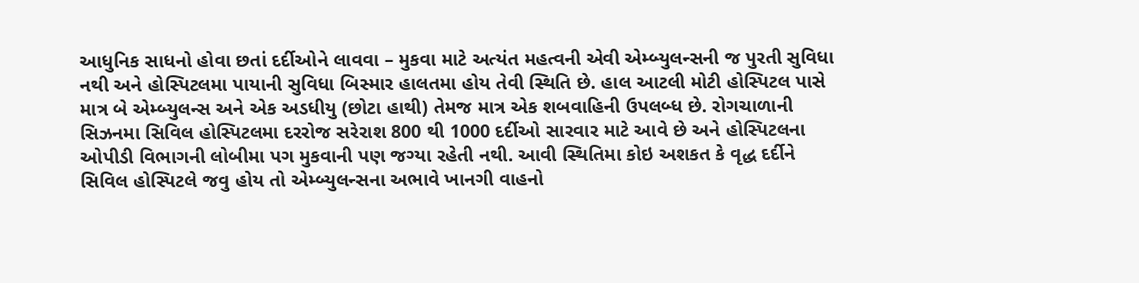આધુનિક સાધનો હોવા છતાં દર્દીઓને લાવવા – મુકવા માટે અત્યંત મહત્વની એવી એમ્બ્યુલન્સની જ પુરતી સુવિધા નથી અને હોસ્પિટલમા પાયાની સુવિધા બિસ્માર હાલતમા હોય તેવી સ્થિતિ છે. હાલ આટલી મોટી હોસ્પિટલ પાસે માત્ર બે એમ્બ્યુલન્સ અને એક અડધીયુ (છોટા હાથી) તેમજ માત્ર એક શબવાહિની ઉપલબ્ધ છે. રોગચાળાની સિઝનમા સિવિલ હોસ્પિટલમા દરરોજ સરેરાશ 800 થી 1000 દર્દીઓ સારવાર માટે આવે છે અને હોસ્પિટલના ઓપીડી વિભાગની લોબીમા પગ મુકવાની પણ જગ્યા રહેતી નથી. આવી સ્થિતિમા કોઇ અશકત કે વૃદ્ધ દર્દીને સિવિલ હોસ્પિટલે જવુ હોય તો એમ્બ્યુલન્સના અભાવે ખાનગી વાહનો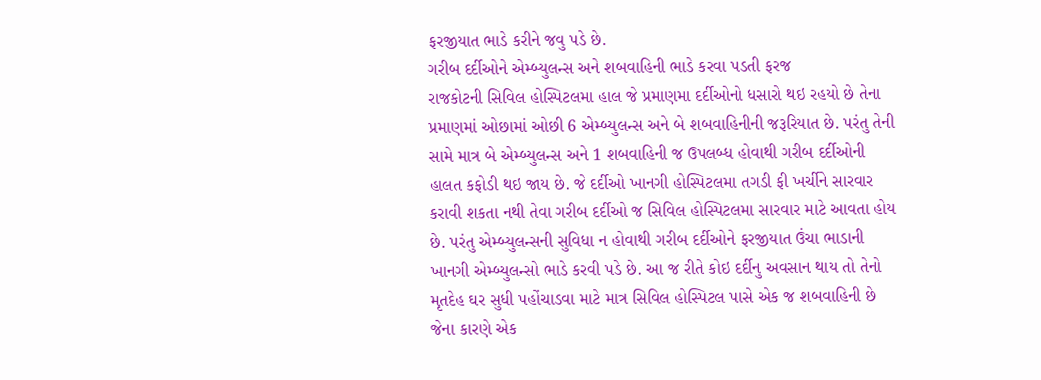ફરજીયાત ભાડે કરીને જવુ પડે છે.
ગરીબ દર્દીઓને એમ્બ્યુલન્સ અને શબવાહિની ભાડે કરવા પડતી ફરજ
રાજકોટની સિવિલ હોસ્પિટલમા હાલ જે પ્રમાણમા દર્દીઓનો ધસારો થઇ રહયો છે તેના પ્રમાણમાં ઓછામાં ઓછી 6 એમ્બ્યુલન્સ અને બે શબવાહિનીની જરૂરિયાત છે. પરંતુ તેની સામે માત્ર બે એમ્બ્યુલન્સ અને 1 શબવાહિની જ ઉપલબ્ધ હોવાથી ગરીબ દર્દીઓની હાલત કફોડી થઇ જાય છે. જે દર્દીઓ ખાનગી હોસ્પિટલમા તગડી ફી ખર્ચીને સારવાર કરાવી શકતા નથી તેવા ગરીબ દર્દીઓ જ સિવિલ હોસ્પિટલમા સારવાર માટે આવતા હોય છે. પરંતુ એમ્બ્યુલન્સની સુવિધા ન હોવાથી ગરીબ દર્દીઓને ફરજીયાત ઉંચા ભાડાની ખાનગી એમ્બ્યુલન્સો ભાડે કરવી પડે છે. આ જ રીતે કોઇ દર્દીનુ અવસાન થાય તો તેનો મૃતદેહ ઘર સુધી પહોંચાડવા માટે માત્ર સિવિલ હોસ્પિટલ પાસે એક જ શબવાહિની છે જેના કારણે એક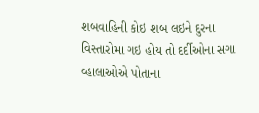શબવાહિની કોઇ શબ લઇને દુરના વિસ્તારોમા ગઇ હોય તો દર્દીઓના સગા વ્હાલાઓએ પોતાના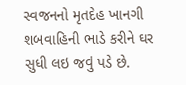સ્વજનનો મૃતદેહ ખાનગી શબવાહિની ભાડે કરીને ઘર સુધી લઇ જવું પડે છે.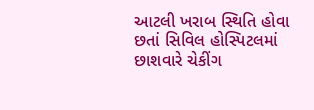આટલી ખરાબ સ્થિતિ હોવા છતાં સિવિલ હોસ્પિટલમાં છાશવારે ચેકીંગ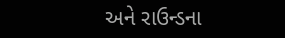અને રાઉન્ડના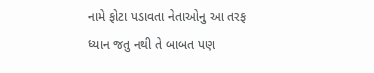નામે ફોટા પડાવતા નેતાઓનુ આ તરફ ધ્યાન જતુ નથી તે બાબત પણ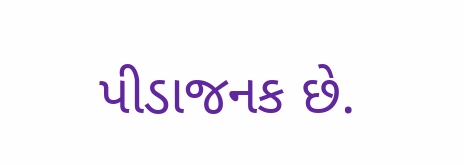પીડાજનક છે.